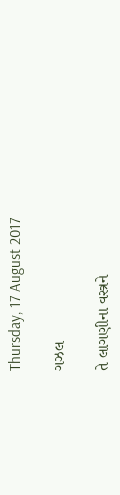Thursday, 17 August 2017

ગઝલ

તે લાગણીના વસ્ત્રને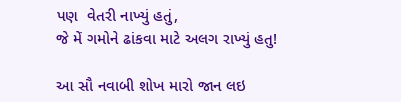પણ  વેતરી નાખ્યું હતું,
જે મેં ગમોને ઢાંકવા માટે અલગ રાખ્યું હતુ!

આ સૌ નવાબી શોખ મારો જાન લઇ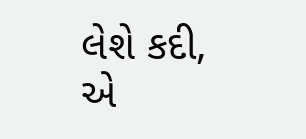લેશે કદી,
એ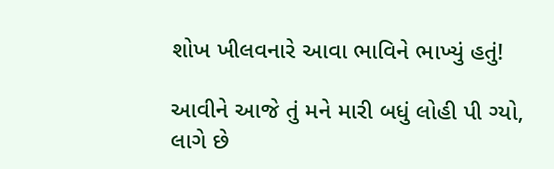શોખ ખીલવનારે આવા ભાવિને ભાખ્યું હતું!

આવીને આજે તું મને મારી બધું લોહી પી ગ્યો,
લાગે છે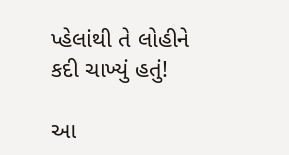પ્હેલાંથી તે લોહીને કદી ચાખ્યું હતું!

આ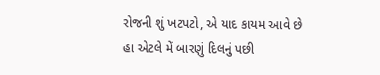રોજની શું ખટપટો, એ યાદ કાયમ આવે છે
હા એટલે મેં બારણું દિલનું પછી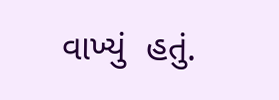વાખ્યું  હતું.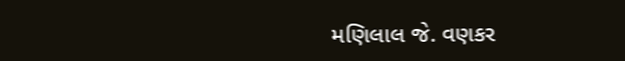મણિલાલ જે. વણકર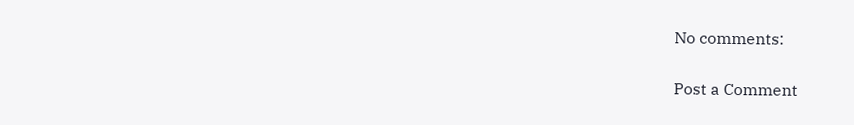No comments:

Post a Comment